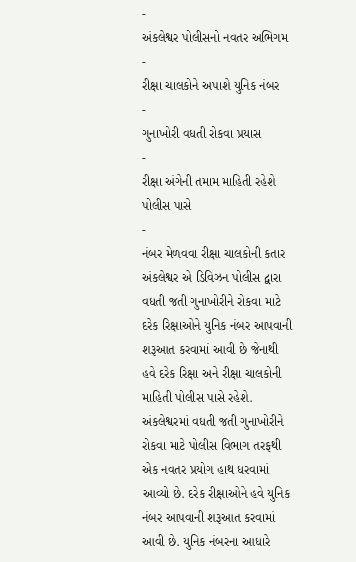-
અંકલેશ્વર પોલીસનો નવતર અભિગમ
-
રીક્ષા ચાલકોને અપાશે યુનિક નંબર
-
ગુનાખોરી વધતી રોકવા પ્રયાસ
-
રીક્ષા અંગેની તમામ માહિતી રહેશે પોલીસ પાસે
-
નંબર મેળવવા રીક્ષા ચાલકોની કતાર
અંકલેશ્વર એ ડિવિઝન પોલીસ દ્વારા વધતી જતી ગુનાખોરીને રોકવા માટે દરેક રિક્ષાઓને યુનિક નંબર આપવાની શરૂઆત કરવામાં આવી છે જેનાથી હવે દરેક રિક્ષા અને રીક્ષા ચાલકોની માહિતી પોલીસ પાસે રહેશે.
અંકલેશ્વરમાં વધતી જતી ગુનાખોરીને રોકવા માટે પોલીસ વિભાગ તરફથી એક નવતર પ્રયોગ હાથ ધરવામાં આવ્યો છે. દરેક રીક્ષાઓને હવે યુનિક નંબર આપવાની શરૂઆત કરવામાં આવી છે. યુનિક નંબરના આધારે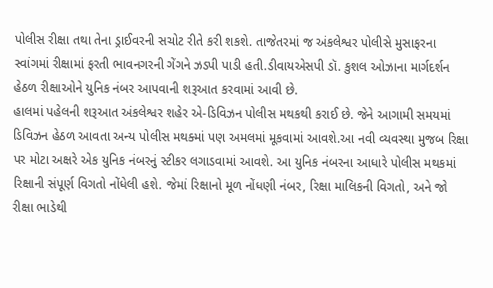પોલીસ રીક્ષા તથા તેના ડ્રાઈવરની સચોટ રીતે કરી શકશે. તાજેતરમાં જ અંકલેશ્વર પોલીસે મુસાફરના સ્વાંગમાં રીક્ષામાં ફરતી ભાવનગરની ગેંગને ઝડપી પાડી હતી.ડીવાયએસપી ડૉ. કુશલ ઓઝાના માર્ગદર્શન હેઠળ રીક્ષાઓને યુનિક નંબર આપવાની શરૂઆત કરવામાં આવી છે.
હાલમાં પહેલની શરૂઆત અંકલેશ્વર શહેર એ-ડિવિઝન પોલીસ મથકથી કરાઈ છે. જેને આગામી સમયમાં ડિવિઝન હેઠળ આવતા અન્ય પોલીસ મથક્માં પણ અમલમાં મૂકવામાં આવશે.આ નવી વ્યવસ્થા મુજબ રિક્ષા પર મોટા અક્ષરે એક યુનિક નંબરનું સ્ટીકર લગાડવામાં આવશે. આ યુનિક નંબરના આધારે પોલીસ મથકમાં રિક્ષાની સંપૂર્ણ વિગતો નોંધેલી હશે. જેમાં રિક્ષાનો મૂળ નોંધણી નંબર, રિક્ષા માલિકની વિગતો, અને જો રીક્ષા ભાડેથી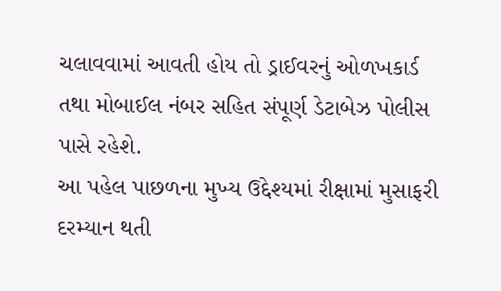ચલાવવામાં આવતી હોય તો ડ્રાઈવરનું ઓળખકાર્ડ તથા મોબાઈલ નંબર સહિત સંપૂર્ણ ડેટાબેઝ પોલીસ પાસે રહેશે.
આ પહેલ પાછળના મુખ્ય ઉદ્દેશ્યમાં રીક્ષામાં મુસાફરી દરમ્યાન થતી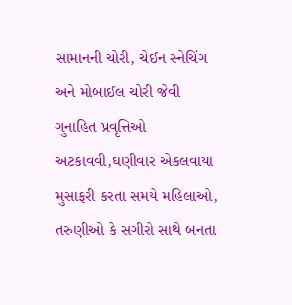સામાનની ચોરી, ચેઈન સ્નેચિંગ અને મોબાઈલ ચોરી જેવી ગુનાહિત પ્રવૃત્તિઓ અટકાવવી,ઘણીવાર એકલવાયા મુસાફરી કરતા સમયે મહિલાઓ, તરુણીઓ કે સગીરો સાથે બનતા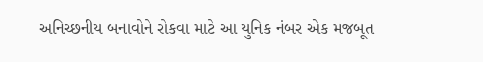અનિચ્છનીય બનાવોને રોકવા માટે આ યુનિક નંબર એક મજબૂત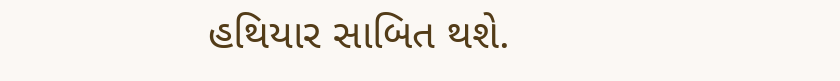હથિયાર સાબિત થશે.